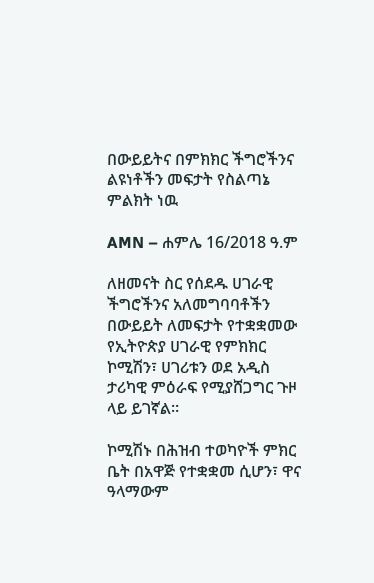በውይይትና በምክክር ችግሮችንና ልዩነቶችን መፍታት የስልጣኔ ምልክት ነዉ

AMN – ሐምሌ 16/2018 ዓ.ም

ለዘመናት ስር የሰደዱ ሀገራዊ ችግሮችንና አለመግባባቶችን በውይይት ለመፍታት የተቋቋመው የኢትዮጵያ ሀገራዊ የምክክር ኮሚሽን፣ ሀገሪቱን ወደ አዲስ ታሪካዊ ምዕራፍ የሚያሸጋግር ጉዞ ላይ ይገኛል።

ኮሚሽኑ በሕዝብ ተወካዮች ምክር ቤት በአዋጅ የተቋቋመ ሲሆን፣ ዋና ዓላማውም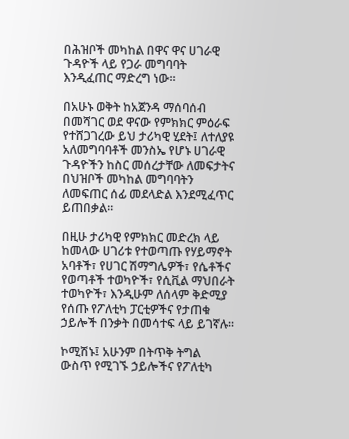በሕዝቦች መካከል በዋና ዋና ሀገራዊ ጉዳዮች ላይ የጋራ መግባባት እንዲፈጠር ማድረግ ነው።

በአሁኑ ወቅት ከአጀንዳ ማሰባሰብ በመሻገር ወደ ዋናው የምክክር ምዕራፍ የተሸጋገረው ይህ ታሪካዊ ሂደት፤ ለተለያዩ አለመግባባቶች መንስኤ የሆኑ ሀገራዊ ጉዳዮችን ከስር መሰረታቸው ለመፍታትና በህዝቦች መካከል መግባባትን ለመፍጠር ሰፊ መደላድል እንደሚፈጥር ይጠበቃል።

በዚሁ ታሪካዊ የምክክር መድረክ ላይ ከመላው ሀገሪቱ የተወጣጡ የሃይማኖት አባቶች፣ የሀገር ሽማግሌዎች፣ የሴቶችና የወጣቶች ተወካዮች፣ የሲቪል ማህበራት ተወካዮች፣ እንዲሁም ለሰላም ቅድሚያ የሰጡ የፖለቲካ ፓርቲዎችና የታጠቁ ኃይሎች በንቃት በመሳተፍ ላይ ይገኛሉ።

ኮሚሽኑ፤ አሁንም በትጥቅ ትግል ውስጥ የሚገኙ ኃይሎችና የፖለቲካ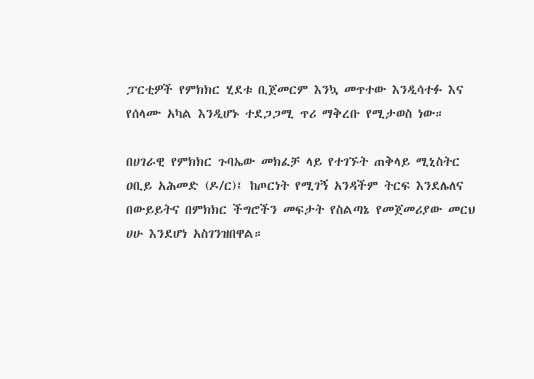ፓርቲዎች የምክክር ሂደቱ ቢጀመርም እንኳ መጥተው እንዲሳተፉ እና የሰላሙ አካል እንዲሆኑ ተደጋጋሚ ጥሪ ማቅረቡ የሚታወስ ነው።

በሀገራዊ የምክክር ጉባኤው መክፈቻ ላይ የተገኙት ጠቅላይ ሚኒስትር ዐቢይ አሕመድ (ዶ/ር)፤ ከጦርነት የሚገኝ አንዳችም ትርፍ እንደሌለና በውይይትና በምክክር ችግሮችን መፍታት የስልጣኔ የመጀመሪያው መርህ ሀሁ እንደሆነ አስገንዝበዋል።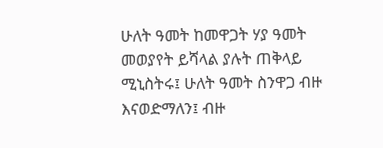ሁለት ዓመት ከመዋጋት ሃያ ዓመት መወያየት ይሻላል ያሉት ጠቅላይ ሚኒስትሩ፤ ሁለት ዓመት ስንዋጋ ብዙ እናወድማለን፤ ብዙ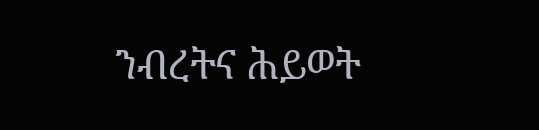ንብረትና ሕይወት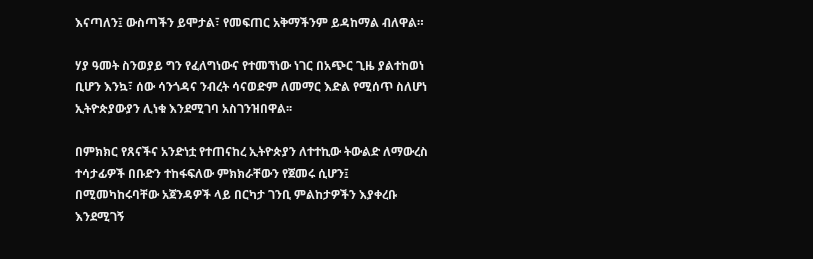እናጣለን፤ ውስጣችን ይሞታል፣ የመፍጠር አቅማችንም ይዳከማል ብለዋል።

ሃያ ዓመት ስንወያይ ግን የፈለግነውና የተመኘነው ነገር በአጭር ጊዜ ያልተከወነ ቢሆን እንኳ፣ ሰው ሳንጎዳና ንብረት ሳናወድም ለመማር እድል የሚሰጥ ስለሆነ ኢትዮጵያውያን ሊነቁ እንደሚገባ አስገንዝበዋል፡፡

በምክክር የጸናችና አንድነቷ የተጠናከረ ኢትዮጵያን ለተተኪው ትውልድ ለማውረስ ተሳታፊዎች በቡድን ተከፋፍለው ምክክራቸውን የጀመሩ ሲሆን፤ በሚመካከሩባቸው አጀንዳዎች ላይ በርካታ ገንቢ ምልከታዎችን እያቀረቡ እንደሚገኝ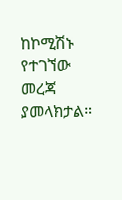ከኮሚሽኑ የተገኘው መረጃ ያመላክታል።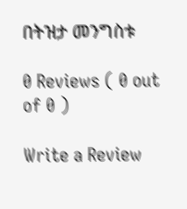በትዝታ መንግስቱ

0 Reviews ( 0 out of 0 )

Write a Review